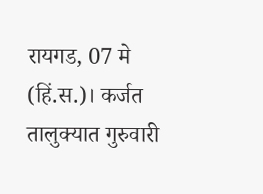रायगड, 07 मे (हिं.स.)। कर्जत तालुक्यात गुरुवारी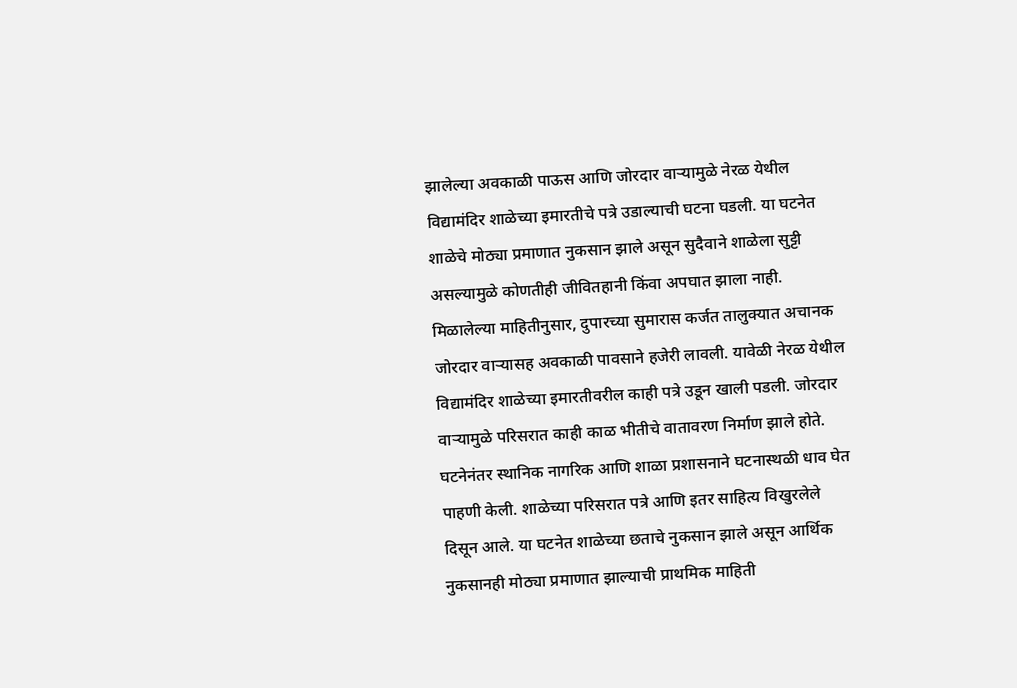झालेल्या अवकाळी पाऊस आणि जोरदार वाऱ्यामुळे नेरळ येथील विद्यामंदिर शाळेच्या इमारतीचे पत्रे उडाल्याची घटना घडली. या घटनेत शाळेचे मोठ्या प्रमाणात नुकसान झाले असून सुदैवाने शाळेला सुट्टी असल्यामुळे कोणतीही जीवितहानी किंवा अपघात झाला नाही.
मिळालेल्या माहितीनुसार, दुपारच्या सुमारास कर्जत तालुक्यात अचानक जोरदार वाऱ्यासह अवकाळी पावसाने हजेरी लावली. यावेळी नेरळ येथील विद्यामंदिर शाळेच्या इमारतीवरील काही पत्रे उडून खाली पडली. जोरदार वाऱ्यामुळे परिसरात काही काळ भीतीचे वातावरण निर्माण झाले होते.
घटनेनंतर स्थानिक नागरिक आणि शाळा प्रशासनाने घटनास्थळी धाव घेत पाहणी केली. शाळेच्या परिसरात पत्रे आणि इतर साहित्य विखुरलेले दिसून आले. या घटनेत शाळेच्या छताचे नुकसान झाले असून आर्थिक नुकसानही मोठ्या प्रमाणात झाल्याची प्राथमिक माहिती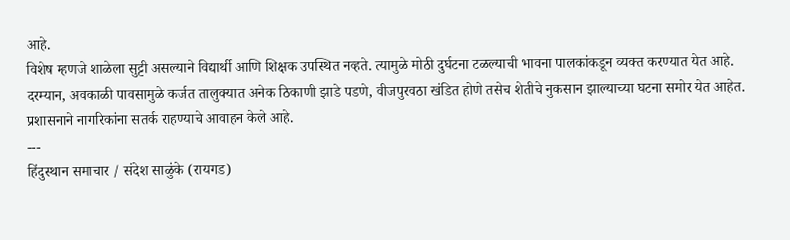आहे.
विशेष म्हणजे शाळेला सुट्टी असल्याने विद्यार्थी आणि शिक्षक उपस्थित नव्हते. त्यामुळे मोठी दुर्घटना टळल्याची भावना पालकांकडून व्यक्त करण्यात येत आहे. दरम्यान, अवकाळी पावसामुळे कर्जत तालुक्यात अनेक ठिकाणी झाडे पडणे, वीजपुरवठा खंडित होणे तसेच शेतीचे नुकसान झाल्याच्या घटना समोर येत आहेत. प्रशासनाने नागरिकांना सतर्क राहण्याचे आवाहन केले आहे.
---
हिंदुस्थान समाचार / संदेश साळुंके (रायगड)